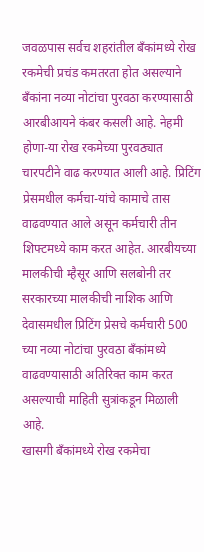जवळपास सर्वच शहरांतील बँकांमध्ये रोख रकमेची प्रचंड कमतरता होत असल्याने बँकांना नव्या नोटांचा पुरवठा करण्यासाठी आरबीआयने कंबर कसली आहे. नेहमी होणा-या रोख रकमेच्या पुरवठ्यात चारपटीने वाढ करण्यात आली आहे. प्रिटिंग प्रेसमधील कर्मचा-यांचे कामाचे तास वाढवण्यात आले असून कर्मचारी तीन शिफ्टमध्ये काम करत आहेत. आरबीयच्या मालकीची म्हैसूर आणि सलबोनी तर सरकारच्या मालकीची नाशिक आणि देवासमधील प्रिटिंग प्रेसचे कर्मचारी 500 च्या नव्या नोटांचा पुरवठा बँकांमध्ये वाढवण्यासाठी अतिरिक्त काम करत असल्याची माहिती सुत्रांकडून मिळाली आहे.
खासगी बँकांमध्ये रोख रकमेचा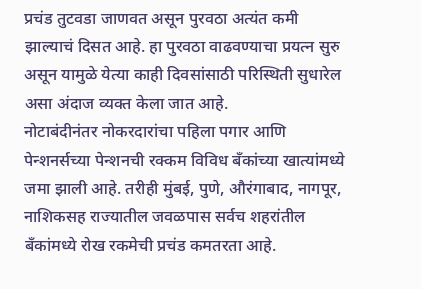प्रचंड तुटवडा जाणवत असून पुरवठा अत्यंत कमी झाल्याचं दिसत आहे. हा पुरवठा वाढवण्याचा प्रयत्न सुरु असून यामुळे येत्या काही दिवसांसाठी परिस्थिती सुधारेल असा अंदाज व्यक्त केला जात आहे.
नोटाबंदीनंतर नोकरदारांचा पहिला पगार आणि पेन्शनर्सच्या पेन्शनची रक्कम विविध बँकांच्या खात्यांमध्ये जमा झाली आहे. तरीही मुंबई, पुणे, औरंगाबाद, नागपूर, नाशिकसह राज्यातील जवळपास सर्वच शहरांतील बँकांमध्ये रोख रकमेची प्रचंड कमतरता आहे.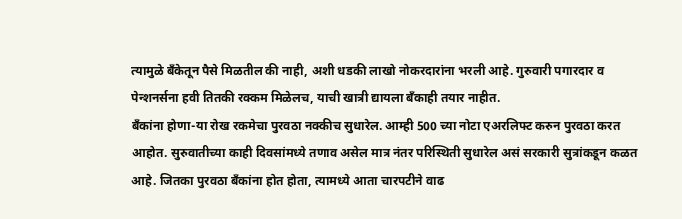त्यामुळे बँकेतून पैसे मिळतील की नाही, अशी धडकी लाखो नोकरदारांना भरली आहे. गुरुवारी पगारदार व पेन्शनर्सना हवी तितकी रक्कम मिळेलच, याची खात्री द्यायला बँकाही तयार नाहीत.
बँकांना होणा-या रोख रकमेचा पुरवठा नक्कीच सुधारेल. आम्ही 500 च्या नोटा एअरलिफ्ट करुन पुरवठा करत आहोत. सुरुवातीच्या काही दिवसांमध्ये तणाव असेल मात्र नंतर परिस्थिती सुधारेल असं सरकारी सुत्रांकडून कळत आहे. जितका पुरवठा बँकांना होत होता, त्यामध्ये आता चारपटीने वाढ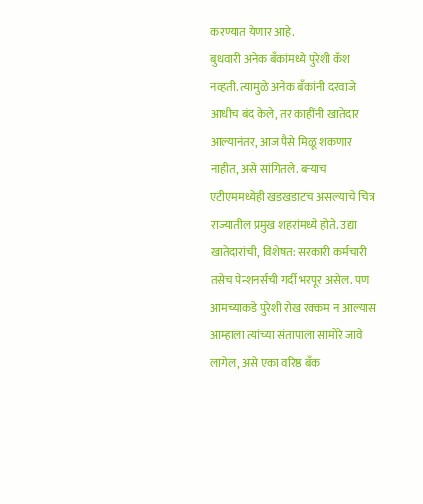करण्यात येणार आहे.
बुधवारी अनेक बँकांमध्ये पुरेशी कॅश नव्हती. त्यामुळे अनेक बँकांनी दरवाजे आधीच बंद केले, तर काहींनी खातेदार आल्यानंतर, आज पैसे मिळू शकणार नाहीत, असे सांगितले. बऱ्याच एटीएममध्येही खडखडाटच असल्याचे चित्र राज्यातील प्रमुख शहरांमध्ये होते. उद्या खातेदारांची, विशेषत: सरकारी कर्मचारी तसेच पेन्शनर्सची गर्दी भरपूर असेल. पण आमच्याकडे पुरेशी रोख रक्कम न आल्यास आम्हाला त्यांच्या संतापाला सामोरे जावे लागेल, असे एका वरिष्ठ बँक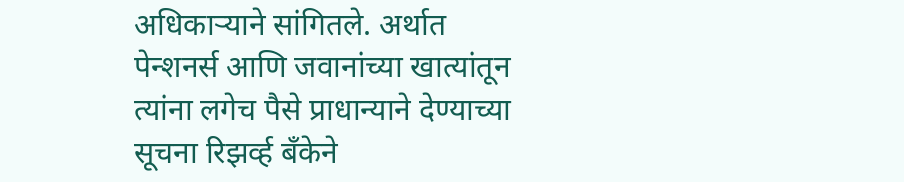अधिकाऱ्याने सांगितले. अर्थात पेन्शनर्स आणि जवानांच्या खात्यांतून त्यांना लगेच पैसे प्राधान्याने देण्याच्या सूचना रिझर्व्ह बँकेने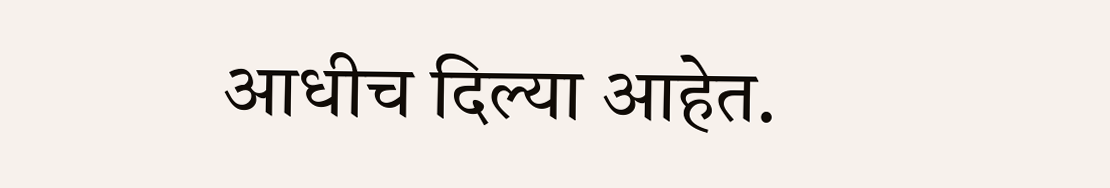आधीच दिल्या आहेत.